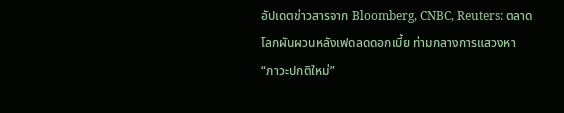อัปเดตข่าวสารจาก Bloomberg, CNBC, Reuters: ตลาดโลกผันผวนหลังเฟดลดดอกเบี้ย ท่ามกลางการแสวงหา “ภาวะปกติใหม่”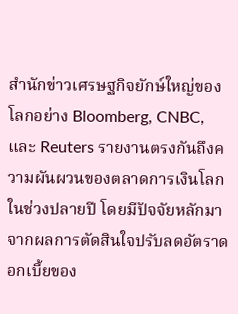สำนักข่าวเศรษฐกิจยักษ์ใหญ่ของโลกอย่าง Bloomberg, CNBC, และ Reuters รายงานตรงกันถึงความผันผวนของตลาดการเงินโลกในช่วงปลายปี โดยมีปัจจัยหลักมาจากผลการตัดสินใจปรับลดอัตราดอกเบี้ยของ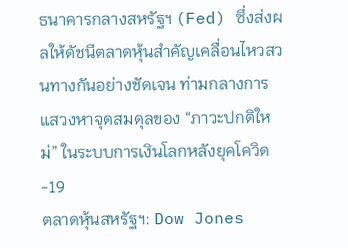ธนาคารกลางสหรัฐฯ (Fed) ซึ่งส่งผลให้ดัชนีตลาดหุ้นสำคัญเคลื่อนไหวสวนทางกันอย่างชัดเจน ท่ามกลางการแสวงหาจุดสมดุลของ “ภาวะปกติใหม่” ในระบบการเงินโลกหลังยุคโควิด-19
ตลาดหุ้นสหรัฐฯ: Dow Jones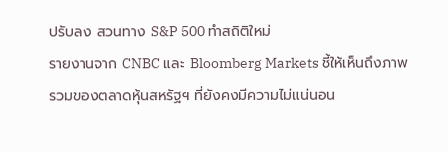ปรับลง สวนทาง S&P 500 ทำสถิติใหม่
รายงานจาก CNBC และ Bloomberg Markets ชี้ให้เห็นถึงภาพรวมของตลาดหุ้นสหรัฐฯ ที่ยังคงมีความไม่แน่นอน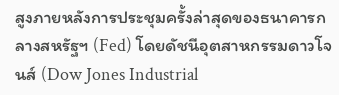สูงภายหลังการประชุมครั้งล่าสุดของธนาคารกลางสหรัฐฯ (Fed) โดยดัชนีอุตสาหกรรมดาวโจนส์ (Dow Jones Industrial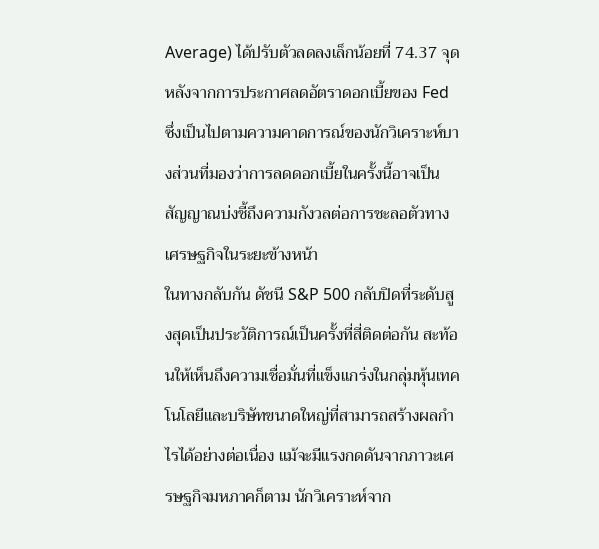Average) ได้ปรับตัวลดลงเล็กน้อยที่ 74.37 จุด หลังจากการประกาศลดอัตราดอกเบี้ยของ Fed ซึ่งเป็นไปตามความคาดการณ์ของนักวิเคราะห์บางส่วนที่มองว่าการลดดอกเบี้ยในครั้งนี้อาจเป็นสัญญาณบ่งชี้ถึงความกังวลต่อการชะลอตัวทางเศรษฐกิจในระยะข้างหน้า
ในทางกลับกัน ดัชนี S&P 500 กลับปิดที่ระดับสูงสุดเป็นประวัติการณ์เป็นครั้งที่สี่ติดต่อกัน สะท้อนให้เห็นถึงความเชื่อมั่นที่แข็งแกร่งในกลุ่มหุ้นเทคโนโลยีและบริษัทขนาดใหญ่ที่สามารถสร้างผลกำไรได้อย่างต่อเนื่อง แม้จะมีแรงกดดันจากภาวะเศรษฐกิจมหภาคก็ตาม นักวิเคราะห์จาก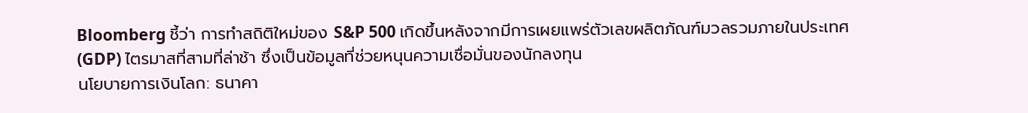Bloomberg ชี้ว่า การทำสถิติใหม่ของ S&P 500 เกิดขึ้นหลังจากมีการเผยแพร่ตัวเลขผลิตภัณฑ์มวลรวมภายในประเทศ (GDP) ไตรมาสที่สามที่ล่าช้า ซึ่งเป็นข้อมูลที่ช่วยหนุนความเชื่อมั่นของนักลงทุน
นโยบายการเงินโลก: ธนาคา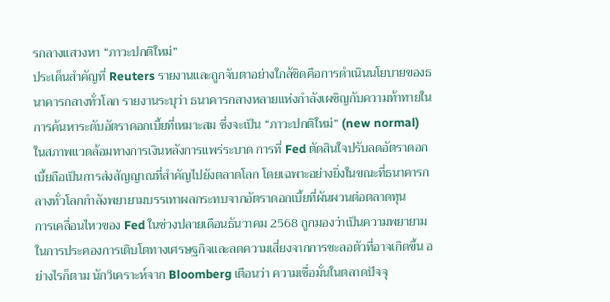รกลางแสวงหา “ภาวะปกติใหม่”
ประเด็นสำคัญที่ Reuters รายงานและถูกจับตาอย่างใกล้ชิดคือการดำเนินนโยบายของธนาคารกลางทั่วโลก รายงานระบุว่า ธนาคารกลางหลายแห่งกำลังเผชิญกับความท้าทายในการค้นหาระดับอัตราดอกเบี้ยที่เหมาะสม ซึ่งจะเป็น “ภาวะปกติใหม่” (new normal) ในสภาพแวดล้อมทางการเงินหลังการแพร่ระบาด การที่ Fed ตัดสินใจปรับลดอัตราดอกเบี้ยถือเป็นการส่งสัญญาณที่สำคัญไปยังตลาดโลก โดยเฉพาะอย่างยิ่งในขณะที่ธนาคารกลางทั่วโลกกำลังพยายามบรรเทาผลกระทบจากอัตราดอกเบี้ยที่ผันผวนต่อตลาดทุน
การเคลื่อนไหวของ Fed ในช่วงปลายเดือนธันวาคม 2568 ถูกมองว่าเป็นความพยายามในการประคองการเติบโตทางเศรษฐกิจและลดความเสี่ยงจากการชะลอตัวที่อาจเกิดขึ้น อย่างไรก็ตาม นักวิเคราะห์จาก Bloomberg เตือนว่า ความเชื่อมั่นในตลาดปัจจุ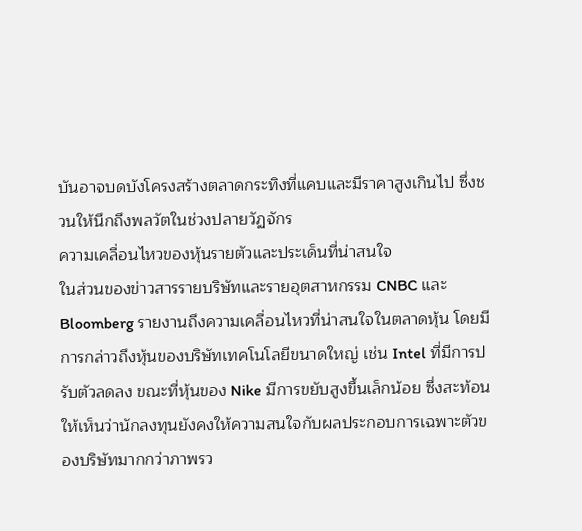บันอาจบดบังโครงสร้างตลาดกระทิงที่แคบและมีราคาสูงเกินไป ซึ่งชวนให้นึกถึงพลวัตในช่วงปลายวัฏจักร
ความเคลื่อนไหวของหุ้นรายตัวและประเด็นที่น่าสนใจ
ในส่วนของข่าวสารรายบริษัทและรายอุตสาหกรรม CNBC และ Bloomberg รายงานถึงความเคลื่อนไหวที่น่าสนใจในตลาดหุ้น โดยมีการกล่าวถึงหุ้นของบริษัทเทคโนโลยีขนาดใหญ่ เช่น Intel ที่มีการปรับตัวลดลง ขณะที่หุ้นของ Nike มีการขยับสูงขึ้นเล็กน้อย ซึ่งสะท้อนให้เห็นว่านักลงทุนยังคงให้ความสนใจกับผลประกอบการเฉพาะตัวของบริษัทมากกว่าภาพรว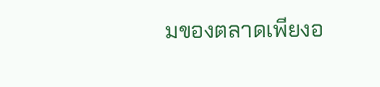มของตลาดเพียงอ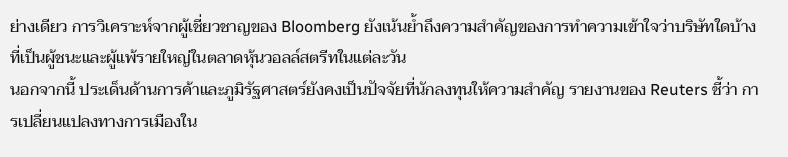ย่างเดียว การวิเคราะห์จากผู้เชี่ยวชาญของ Bloomberg ยังเน้นย้ำถึงความสำคัญของการทำความเข้าใจว่าบริษัทใดบ้างที่เป็นผู้ชนะและผู้แพ้รายใหญ่ในตลาดหุ้นวอลล์สตรีทในแต่ละวัน
นอกจากนี้ ประเด็นด้านการค้าและภูมิรัฐศาสตร์ยังคงเป็นปัจจัยที่นักลงทุนให้ความสำคัญ รายงานของ Reuters ชี้ว่า การเปลี่ยนแปลงทางการเมืองใน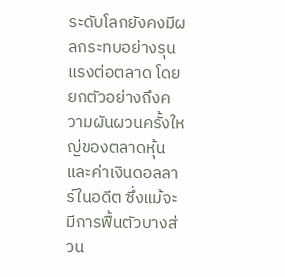ระดับโลกยังคงมีผลกระทบอย่างรุนแรงต่อตลาด โดยยกตัวอย่างถึงความผันผวนครั้งใหญ่ของตลาดหุ้นและค่าเงินดอลลาร์ในอดีต ซึ่งแม้จะมีการฟื้นตัวบางส่วน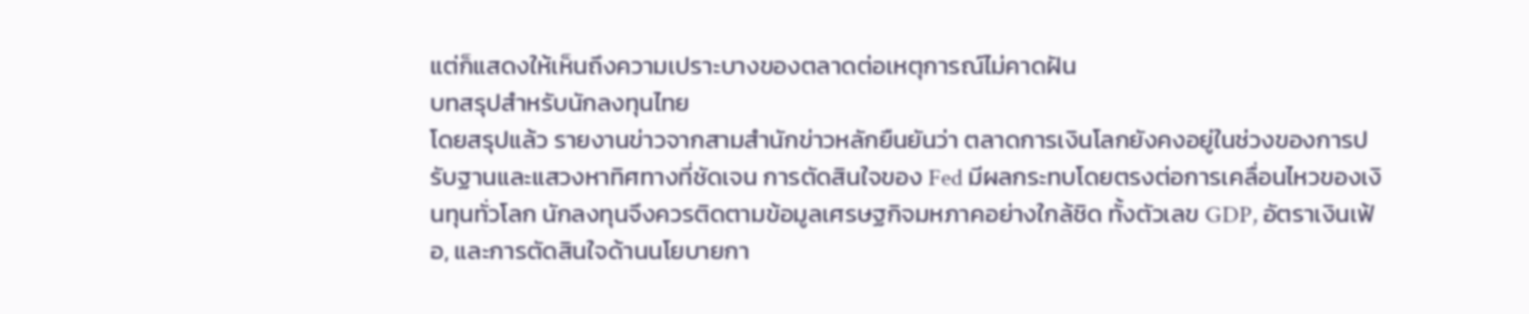แต่ก็แสดงให้เห็นถึงความเปราะบางของตลาดต่อเหตุการณ์ไม่คาดฝัน
บทสรุปสำหรับนักลงทุนไทย
โดยสรุปแล้ว รายงานข่าวจากสามสำนักข่าวหลักยืนยันว่า ตลาดการเงินโลกยังคงอยู่ในช่วงของการปรับฐานและแสวงหาทิศทางที่ชัดเจน การตัดสินใจของ Fed มีผลกระทบโดยตรงต่อการเคลื่อนไหวของเงินทุนทั่วโลก นักลงทุนจึงควรติดตามข้อมูลเศรษฐกิจมหภาคอย่างใกล้ชิด ทั้งตัวเลข GDP, อัตราเงินเฟ้อ, และการตัดสินใจด้านนโยบายกา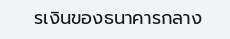รเงินของธนาคารกลาง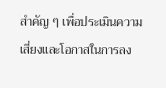สำคัญ ๆ เพื่อประเมินความเสี่ยงและโอกาสในการลง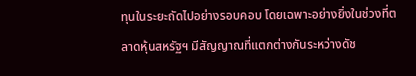ทุนในระยะถัดไปอย่างรอบคอบ โดยเฉพาะอย่างยิ่งในช่วงที่ตลาดหุ้นสหรัฐฯ มีสัญญาณที่แตกต่างกันระหว่างดัช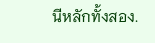นีหลักทั้งสอง.